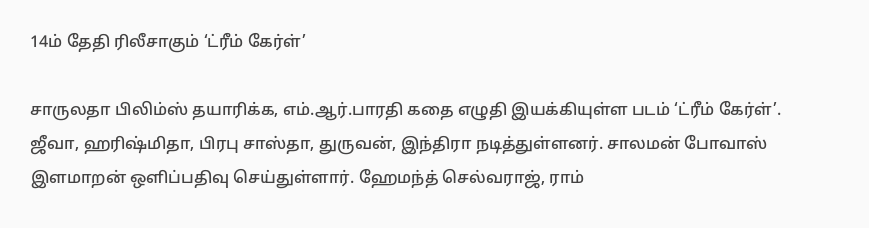14ம் தேதி ரிலீசாகும் ‘ட்ரீம் கேர்ள்’

சாருலதா பிலிம்ஸ் தயாரிக்க, எம்.ஆர்.பாரதி கதை எழுதி இயக்கியுள்ள படம் ‘ட்ரீம் கேர்ள்’. ஜீவா, ஹரிஷ்மிதா, பிரபு சாஸ்தா, துருவன், இந்திரா நடித்துள்ளனர். சாலமன் போவாஸ் இளமாறன் ஒளிப்பதிவு செய்துள்ளார். ஹேமந்த் செல்வராஜ், ராம்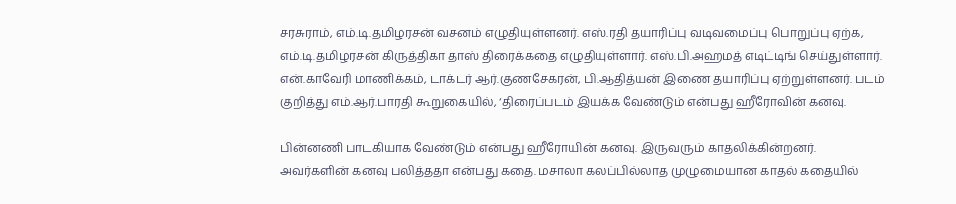சரசுராம், எம்.டி.தமிழரசன் வசனம் எழுதியுள்ளனர். எஸ்.ரதி தயாரிப்பு வடிவமைப்பு பொறுப்பு ஏற்க, எம்.டி.தமிழரசன் கிருத்திகா தாஸ் திரைக்கதை எழுதியுள்ளார். எஸ்.பி.அஹமத் எடிட்டிங் செய்துள்ளார். என்.காவேரி மாணிக்கம், டாக்டர் ஆர்.குணசேகரன், பி.ஆதித்யன் இணை தயாரிப்பு ஏற்றுள்ளனர். படம் குறித்து எம்.ஆர்.பாரதி கூறுகையில், ‘திரைப்படம் இயக்க வேண்டும் என்பது ஹீரோவின் கனவு.

பின்னணி பாடகியாக வேண்டும் என்பது ஹீரோயின் கனவு. இருவரும் காதலிக்கின்றனர். அவர்களின் கனவு பலித்ததா என்பது கதை. மசாலா கலப்பில்லாத முழுமையான காதல் கதையில்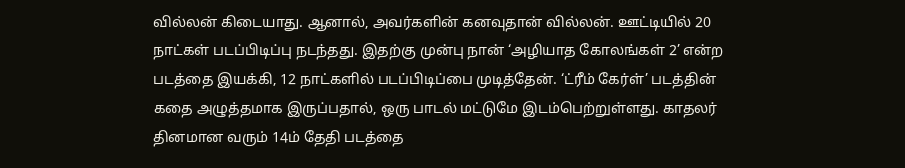வில்லன் கிடையாது. ஆனால், அவர்களின் கனவுதான் வில்லன். ஊட்டியில் 20 நாட்கள் படப்பிடிப்பு நடந்தது. இதற்கு முன்பு நான் ‘அழியாத கோலங்கள் 2’ என்ற படத்தை இயக்கி, 12 நாட்களில் படப்பிடிப்பை முடித்தேன். ‘ட்ரீம் கேர்ள்’ படத்தின் கதை அழுத்தமாக இருப்பதால், ஒரு பாடல் மட்டுமே இடம்பெற்றுள்ளது. காதலர் தினமான வரும் 14ம் தேதி படத்தை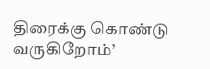திரைக்கு கொண்டு வருகிறோம்’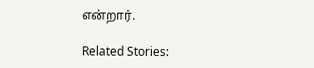என்றார்.

Related Stories: